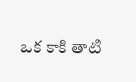ఒక కాకి తాటి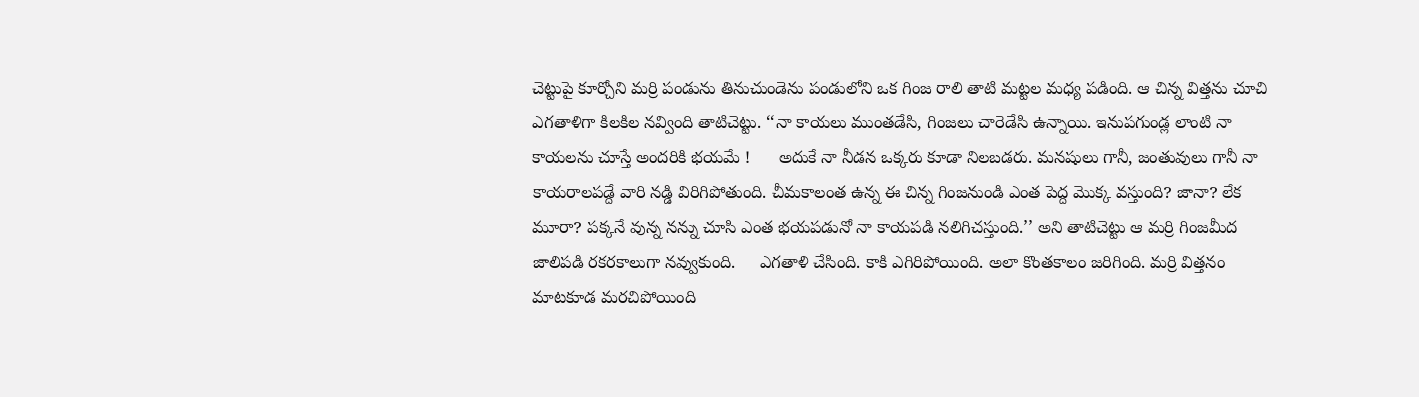చెట్టుపై కూర్చోని మర్రి పండును తినుచుండెను పండులోని ఒక గింజ రాలి తాటి మట్టల మధ్య పడింది. ఆ చిన్న విత్తను చూచి ఎగతాళిగా కిలకిల నవ్వింది తాటిచెట్టు. ‘‘నా కాయలు ముంతడేసి, గింజలు చారెడేసి ఉన్నాయి. ఇనుపగుండ్ల లాంటి నా కాయలను చూస్తే అందరికి భయమే !      అదుకే నా నీడన ఒక్కరు కూడా నిలబడరు. మనషులు గానీ, జంతువులు గానీ నా కాయరాలపడ్దే వారి నడ్డి విరిగిపోతుంది. చీమకాలంత ఉన్న ఈ చిన్న గింజనుండి ఎంత పెద్ద మొక్క వస్తుంది? జానా? లేక మూరా? పక్కనే వున్న నన్ను చూసి ఎంత భయపడునో నా కాయపడి నలిగిచస్తుంది.’’ అని తాటిచెట్టు ఆ మర్రి గింజమీద జాలిపడి రకరకాలుగా నవ్వుకుంది.     ఎగతాళి చేసింది. కాకి ఎగిరిపోయింది. అలా కొంతకాలం జరిగింది. మర్రి విత్తనం మాటకూడ మరచిపోయింది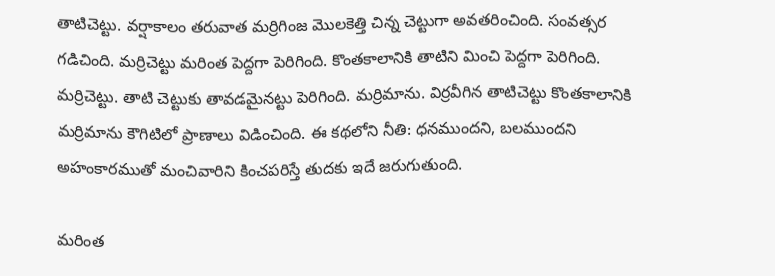తాటిచెట్టు. వర్షాకాలం తరువాత మర్రిగింజ మొలకెత్తి చిన్న చెట్టుగా అవతరించింది. సంవత్సర గడిచింది. మర్రిచెట్టు మరింత పెద్దగా పెరిగింది. కొంతకాలానికి తాటిని మించి పెద్దగా పెరిగింది. మర్రిచెట్టు. తాటి చెట్టుకు తావడమైనట్టు పెరిగింది. మర్రిమాను. విర్రవీగిన తాటిచెట్టు కొంతకాలానికి మర్రిమాను కౌగిటిలో ప్రాణాలు విడించింది. ఈ కథలోని నీతి: ధనముందని, బలముందని అహంకారముతో మంచివారిని కించపరిస్తే తుదకు ఇదే జరుగుతుంది.

మరింత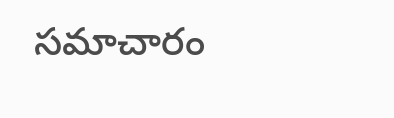సమాచారం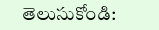తెలుసుకోండి: